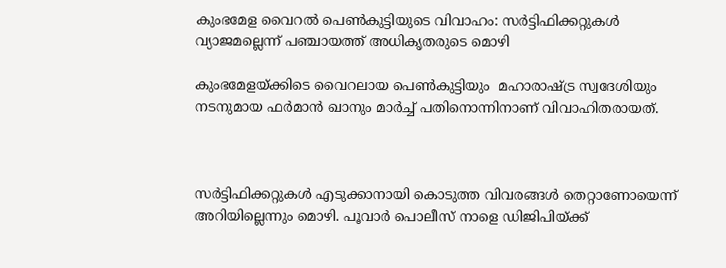കുംഭമേള വൈറല്‍ പെണ്‍കുട്ടിയുടെ വിവാഹം: സര്‍ട്ടിഫിക്കറ്റുകള്‍ വ്യാജമല്ലെന്ന് പഞ്ചായത്ത് അധികൃതരുടെ മൊഴി

കുംഭമേളയ്ക്കിടെ വൈറലായ പെണ്‍കുട്ടിയും  മഹാരാഷ്ട്ര സ്വദേശിയും നടനുമായ ഫര്‍മാന്‍ ഖാനും മാര്‍ച്ച് പതിനൊന്നിനാണ് വിവാഹിതരായത്.



സര്‍ട്ടിഫിക്കറ്റുകള്‍ എടുക്കാനായി കൊടുത്ത വിവരങ്ങള്‍ തെറ്റാണോയെന്ന് അറിയില്ലെന്നും മൊഴി. പൂവാര്‍ പൊലീസ് നാളെ ഡിജിപിയ്ക്ക്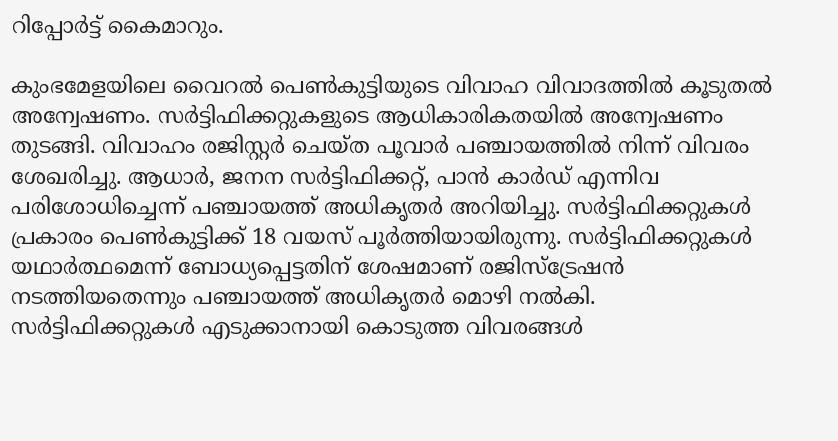റിപ്പോര്‍ട്ട് കൈമാറും.

കുംഭമേളയിലെ വൈറല്‍ പെണ്‍കുട്ടിയുടെ വിവാഹ വിവാദത്തില്‍ കൂടുതല്‍ അന്വേഷണം. സര്‍ട്ടിഫിക്കറ്റുകളുടെ ആധികാരികതയില്‍ അന്വേഷണം തുടങ്ങി. വിവാഹം രജിസ്റ്റര്‍ ചെയ്ത പൂവാര്‍ പഞ്ചായത്തില്‍ നിന്ന് വിവരം ശേഖരിച്ചു. ആധാര്‍, ജനന സര്‍ട്ടിഫിക്കറ്റ്, പാന്‍ കാര്‍ഡ് എന്നിവ പരിശോധിച്ചെന്ന് പഞ്ചായത്ത് അധികൃതര്‍ അറിയിച്ചു. സര്‍ട്ടിഫിക്കറ്റുകള്‍ പ്രകാരം പെണ്‍കുട്ടിക്ക് 18 വയസ് പൂര്‍ത്തിയായിരുന്നു. സര്‍ട്ടിഫിക്കറ്റുകള്‍ യഥാര്‍ത്ഥമെന്ന് ബോധ്യപ്പെട്ടതിന് ശേഷമാണ് രജിസ്ട്രേഷന്‍ നടത്തിയതെന്നും പഞ്ചായത്ത് അധികൃതര്‍ മൊഴി നല്‍കി. സര്‍ട്ടിഫിക്കറ്റുകള്‍ എടുക്കാനായി കൊടുത്ത വിവരങ്ങള്‍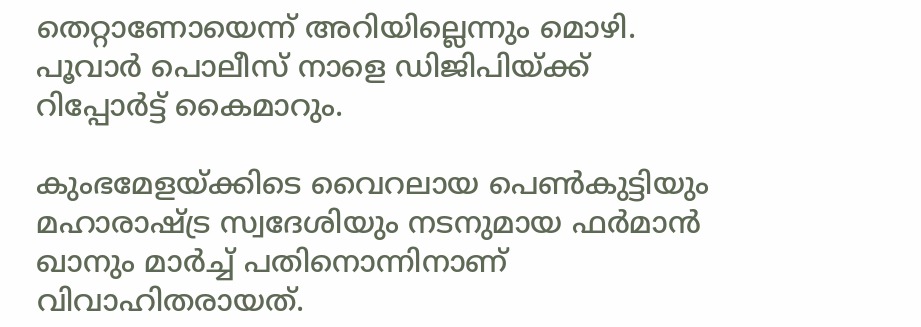തെറ്റാണോയെന്ന് അറിയില്ലെന്നും മൊഴി. പൂവാര്‍ പൊലീസ് നാളെ ഡിജിപിയ്ക്ക് റിപ്പോര്‍ട്ട് കൈമാറും.

കുംഭമേളയ്ക്കിടെ വൈറലായ പെണ്‍കുട്ടിയും  മഹാരാഷ്ട്ര സ്വദേശിയും നടനുമായ ഫര്‍മാന്‍ ഖാനും മാര്‍ച്ച് പതിനൊന്നിനാണ് വിവാഹിതരായത്.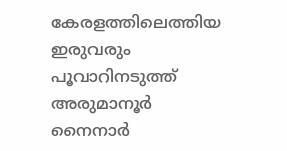കേരളത്തിലെത്തിയ ഇരുവരും പൂവാറിനടുത്ത് അരുമാനൂര്‍ നൈനാര്‍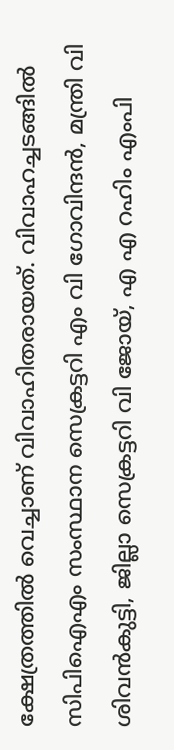ക്ഷേത്രത്തില്‍ വെച്ചാണ് വിവാഹിതരായത്. വിവാഹച്ചടങ്ങില്‍ സിപിഐഎം സംസ്ഥാന സെക്രട്ടറി എം വി ഗോവിന്ദന്‍, മന്ത്രി വി ശിവന്‍കുട്ടി, ജില്ലാ സെക്രട്ടറി വി ജോയ്, എ എ റഹിം എംപി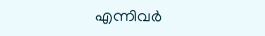എന്നിവര്‍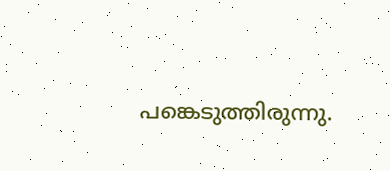പങ്കെടുത്തിരുന്നു.